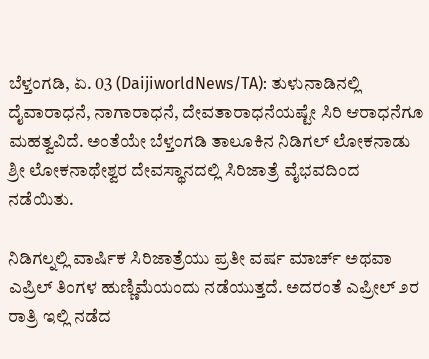ಬೆಳ್ತಂಗಡಿ, ಏ. 03 (DaijiworldNews/TA): ತುಳುನಾಡಿನಲ್ಲಿ ದೈವಾರಾಧನೆ, ನಾಗಾರಾಧನೆ, ದೇವತಾರಾಧನೆಯಷ್ಟೇ ಸಿರಿ ಆರಾಧನೆಗೂ ಮಹತ್ವವಿದೆ. ಅಂತೆಯೇ ಬೆಳ್ತಂಗಡಿ ತಾಲೂಕಿನ ನಿಡಿಗಲ್ ಲೋಕನಾಡು ಶ್ರೀ ಲೋಕನಾಥೇಶ್ವರ ದೇವಸ್ಥಾನದಲ್ಲಿ ಸಿರಿಜಾತ್ರೆ ವೈಭವದಿಂದ ನಡೆಯಿತು.

ನಿಡಿಗಲ್ನಲ್ಲಿ ವಾರ್ಷಿಕ ಸಿರಿಜಾತ್ರೆಯು ಪ್ರತೀ ವರ್ಷ ಮಾರ್ಚ್ ಅಥವಾ ಎಪ್ರಿಲ್ ತಿಂಗಳ ಹುಣ್ಣಿಮೆಯಂದು ನಡೆಯುತ್ತದೆ. ಅದರಂತೆ ಎಪ್ರೀಲ್ ೨ರ ರಾತ್ರಿ ಇಲ್ಲಿ ನಡೆದ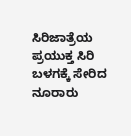ಸಿರಿಜಾತ್ರೆಯ ಪ್ರಯುಕ್ತ ಸಿರಿ ಬಳಗಕ್ಕೆ ಸೇರಿದ ನೂರಾರು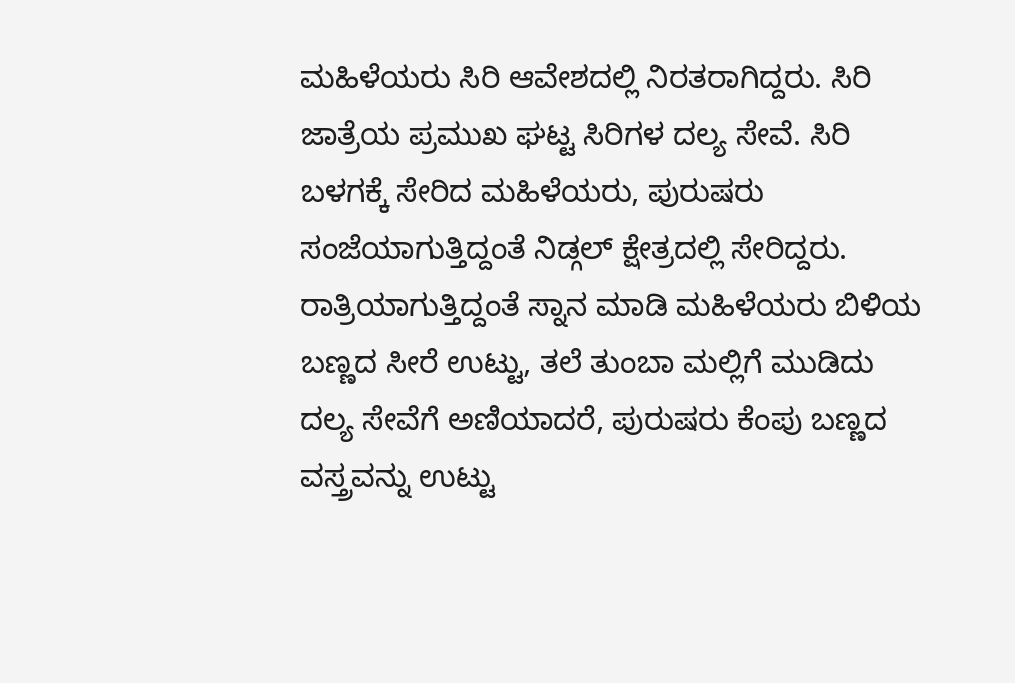ಮಹಿಳೆಯರು ಸಿರಿ ಆವೇಶದಲ್ಲಿ ನಿರತರಾಗಿದ್ದರು. ಸಿರಿ ಜಾತ್ರೆಯ ಪ್ರಮುಖ ಘಟ್ಟ ಸಿರಿಗಳ ದಲ್ಯ ಸೇವೆ. ಸಿರಿ ಬಳಗಕ್ಕೆ ಸೇರಿದ ಮಹಿಳೆಯರು, ಪುರುಷರು ಸಂಜೆಯಾಗುತ್ತಿದ್ದಂತೆ ನಿಡ್ಗಲ್ ಕ್ಷೇತ್ರದಲ್ಲಿ ಸೇರಿದ್ದರು.
ರಾತ್ರಿಯಾಗುತ್ತಿದ್ದಂತೆ ಸ್ನಾನ ಮಾಡಿ ಮಹಿಳೆಯರು ಬಿಳಿಯ ಬಣ್ಣದ ಸೀರೆ ಉಟ್ಟು, ತಲೆ ತುಂಬಾ ಮಲ್ಲಿಗೆ ಮುಡಿದು ದಲ್ಯ ಸೇವೆಗೆ ಅಣಿಯಾದರೆ, ಪುರುಷರು ಕೆಂಪು ಬಣ್ಣದ ವಸ್ತ್ರವನ್ನು ಉಟ್ಟು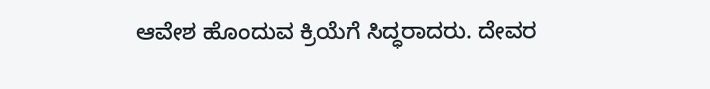ಆವೇಶ ಹೊಂದುವ ಕ್ರಿಯೆಗೆ ಸಿದ್ಧರಾದರು. ದೇವರ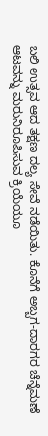ಬಲಿ ಉತ್ಸವ ಆದ ತಕ್ಷಣ ದಲ್ಯ ಸೇವೆ ನಡೆಯಿತು. ಕೊನೆಗೆ ಅಬ್ಬಗ-ದಾರಗರ ಚೆನ್ನೆಮಣೆ ಆಟವನ್ನು ಮರುನಿರೂಪಿಸುವ ಕ್ರಿಯೆಯೂ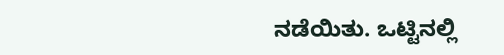ನಡೆಯಿತು. ಒಟ್ಟಿನಲ್ಲಿ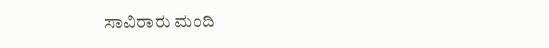ಸಾವಿರಾರು ಮಂದಿ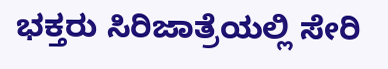ಭಕ್ತರು ಸಿರಿಜಾತ್ರೆಯಲ್ಲಿ ಸೇರಿ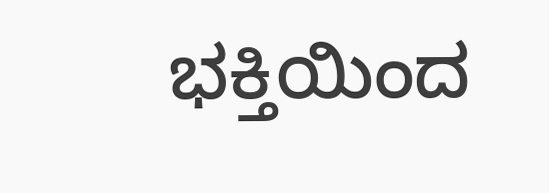ಭಕ್ತಿಯಿಂದ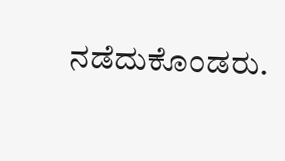ನಡೆದುಕೊಂಡರು.